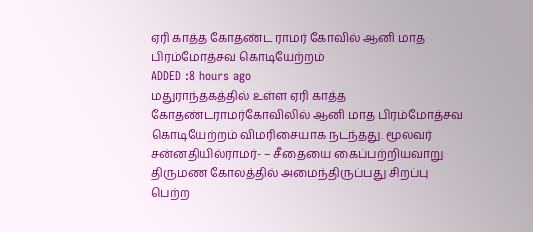ஏரி காத்த கோதண்ட ராமர் கோவில் ஆனி மாத பிரம்மோத்சவ கொடியேற்றம்
ADDED :8 hours ago
மதுராந்தகத்தில் உள்ள ஏரி காத்த கோதண்டராமர்கோவிலில் ஆனி மாத பிரம்மோத்சவ கொடியேற்றம் விமரிசையாக நடந்தது. மூலவர் சன்னதியில்ராமர்- – சீதையை கைப்பற்றியவாறு திருமண கோலத்தில் அமைந்திருப்பது சிறப்பு பெற்ற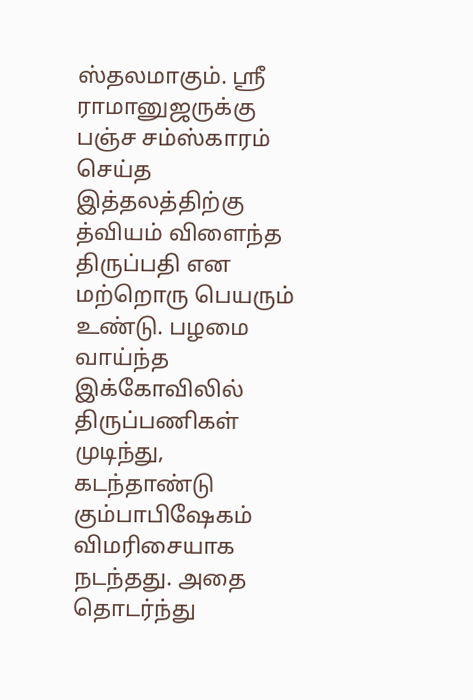ஸ்தலமாகும். ஸ்ரீ ராமானுஜருக்கு பஞ்ச சம்ஸ்காரம் செய்த இத்தலத்திற்கு த்வியம் விளைந்த திருப்பதி என மற்றொரு பெயரும் உண்டு. பழமை வாய்ந்த இக்கோவிலில் திருப்பணிகள் முடிந்து, கடந்தாண்டு கும்பாபிஷேகம் விமரிசையாக நடந்தது. அதை தொடர்ந்து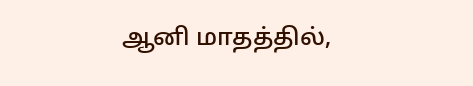ஆனி மாதத்தில்,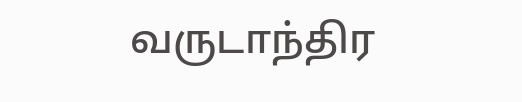வருடாந்திர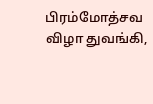பிரம்மோத்சவ விழா துவங்கி,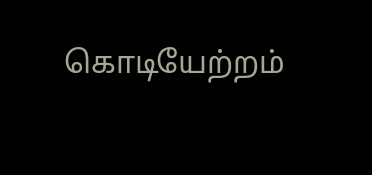கொடியேற்றம்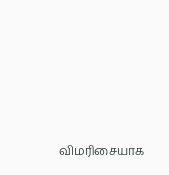விமரிசையாக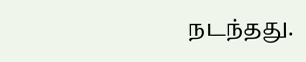நடந்தது.